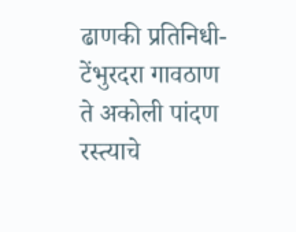ढाणकी प्रतिनिधी-
टेंभुरदरा गावठाण ते अकोली पांदण रस्त्याचे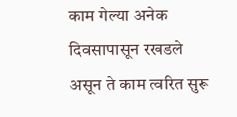काम गेल्या अनेक दिवसापासून रखडले असून ते काम त्वरित सुरू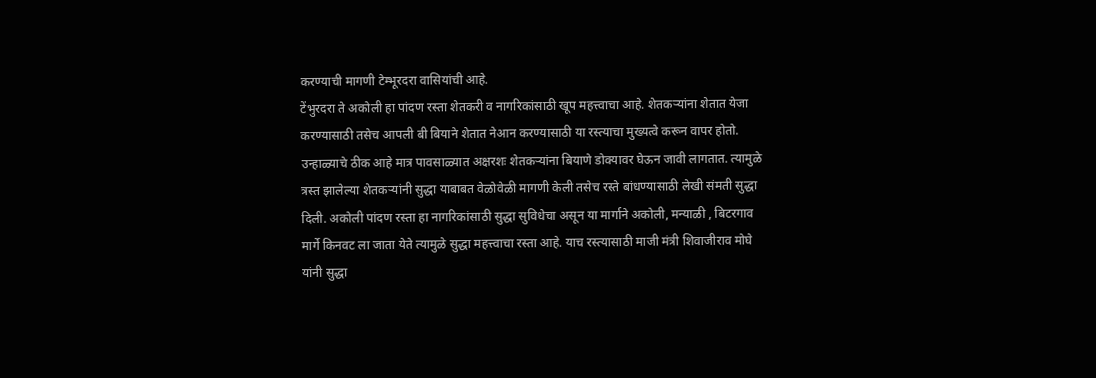करण्याची मागणी टेम्भूरदरा वासियांची आहे.
टेंभुरदरा ते अकोली हा पांदण रस्ता शेतकरी व नागरिकांसाठी खूप महत्त्वाचा आहे. शेतकऱ्यांना शेतात येजा करण्यासाठी तसेच आपली बी बियाने शेतात नेआन करण्यासाठी या रस्त्याचा मुख्यत्वे करून वापर होतो. उन्हाळ्याचे ठीक आहे मात्र पावसाळ्यात अक्षरशः शेतकऱ्यांना बियाणे डोक्यावर घेऊन जावी लागतात. त्यामुळे त्रस्त झालेल्या शेतकऱ्यांनी सुद्धा याबाबत वेळोवेळी मागणी केली तसेच रस्ते बांधण्यासाठी लेखी संमती सुद्धा दिली. अकोली पांदण रस्ता हा नागरिकांसाठी सुद्धा सुविधेचा असून या मार्गाने अकोली, मन्याळी , बिटरगाव मार्गे किनवट ला जाता येते त्यामुळे सुद्धा महत्त्वाचा रस्ता आहे. याच रस्त्यासाठी माजी मंत्री शिवाजीराव मोघे यांनी सुद्धा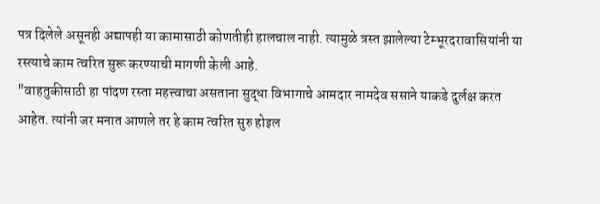पत्र दिलेले असूनही अद्यापही या कामासाठी कोणतीही हालचाल नाही. त्यामुळे त्रस्त झालेल्या टेम्भूरदरावासियांनी या रस्त्याचे काम त्वरित सुरू करण्याची मागणी केली आहे.
"वाहतुकीसाठी हा पांदण रस्ता महत्त्वाचा असताना सुद्धा विभागाचे आमदार नामदेव ससाने याकडे दुर्लक्ष करत आहेत. त्यांनी जर मनात आणले तर हे काम त्वरित सुरु होइल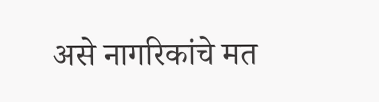असे नागरिकांचे मत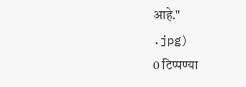आहे."
.jpg)
0 टिप्पण्या